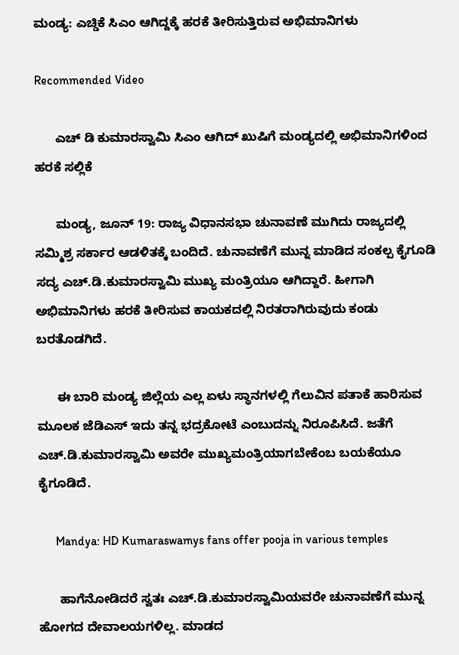ಮಂಡ್ಯ: ಎಚ್ಡಿಕೆ ಸಿಎಂ ಆಗಿದ್ದಕ್ಕೆ ಹರಕೆ ತೀರಿಸುತ್ತಿರುವ ಅಭಿಮಾನಿಗಳು

Recommended Video

      ಎಚ್ ಡಿ ಕುಮಾರಸ್ವಾಮಿ ಸಿಎಂ ಆಗಿದ್ ಖುಷಿಗೆ ಮಂಡ್ಯದಲ್ಲಿ ಅಭಿಮಾನಿಗಳಿಂದ ಹರಕೆ ಸಲ್ಲಿಕೆ

      ಮಂಡ್ಯ, ಜೂನ್ 19: ರಾಜ್ಯ ವಿಧಾನಸಭಾ ಚುನಾವಣೆ ಮುಗಿದು ರಾಜ್ಯದಲ್ಲಿ ಸಮ್ಮಿಶ್ರ ಸರ್ಕಾರ ಆಡಳಿತಕ್ಕೆ ಬಂದಿದೆ. ಚುನಾವಣೆಗೆ ಮುನ್ನ ಮಾಡಿದ ಸಂಕಲ್ಪ ಕೈಗೂಡಿ ಸದ್ಯ ಎಚ್.ಡಿ.ಕುಮಾರಸ್ವಾಮಿ ಮುಖ್ಯ ಮಂತ್ರಿಯೂ ಆಗಿದ್ದಾರೆ. ಹೀಗಾಗಿ ಅಭಿಮಾನಿಗಳು ಹರಕೆ ತೀರಿಸುವ ಕಾಯಕದಲ್ಲಿ ನಿರತರಾಗಿರುವುದು ಕಂಡು ಬರತೊಡಗಿದೆ.

      ಈ ಬಾರಿ ಮಂಡ್ಯ ಜಿಲ್ಲೆಯ ಎಲ್ಲ ಏಳು ಸ್ಥಾನಗಳಲ್ಲಿ ಗೆಲುವಿನ ಪತಾಕೆ ಹಾರಿಸುವ ಮೂಲಕ ಜೆಡಿಎಸ್ ಇದು ತನ್ನ ಭದ್ರಕೋಟೆ ಎಂಬುದನ್ನು ನಿರೂಪಿಸಿದೆ. ಜತೆಗೆ ಎಚ್.ಡಿ.ಕುಮಾರಸ್ವಾಮಿ ಅವರೇ ಮುಖ್ಯಮಂತ್ರಿಯಾಗಬೇಕೆಂಬ ಬಯಕೆಯೂ ಕೈಗೂಡಿದೆ.

      Mandya: HD Kumaraswamys fans offer pooja in various temples

      ಹಾಗೆನೋಡಿದರೆ ಸ್ವತಃ ಎಚ್.ಡಿ.ಕುಮಾರಸ್ವಾಮಿಯವರೇ ಚುನಾವಣೆಗೆ ಮುನ್ನ ಹೋಗದ ದೇವಾಲಯಗಳಿಲ್ಲ. ಮಾಡದ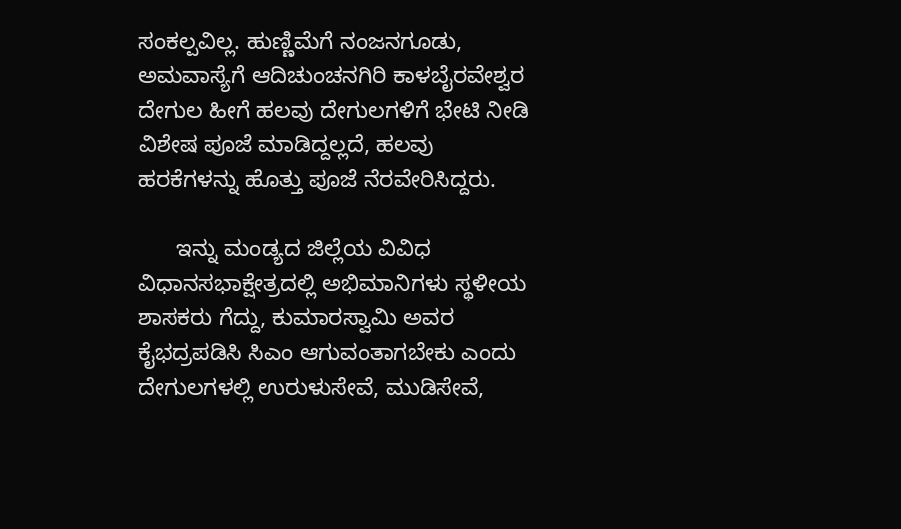ಸಂಕಲ್ಪವಿಲ್ಲ. ಹುಣ್ಣಿಮೆಗೆ ನಂಜನಗೂಡು, ಅಮವಾಸ್ಯೆಗೆ ಆದಿಚುಂಚನಗಿರಿ ಕಾಳಬೈರವೇಶ್ವರ ದೇಗುಲ ಹೀಗೆ ಹಲವು ದೇಗುಲಗಳಿಗೆ ಭೇಟಿ ನೀಡಿ ವಿಶೇಷ ಪೂಜೆ ಮಾಡಿದ್ದಲ್ಲದೆ, ಹಲವು ಹರಕೆಗಳನ್ನು ಹೊತ್ತು ಪೂಜೆ ನೆರವೇರಿಸಿದ್ದರು.

      ಇನ್ನು ಮಂಡ್ಯದ ಜಿಲ್ಲೆಯ ವಿವಿಧ ವಿಧಾನಸಭಾಕ್ಷೇತ್ರದಲ್ಲಿ ಅಭಿಮಾನಿಗಳು ಸ್ಥಳೀಯ ಶಾಸಕರು ಗೆದ್ದು, ಕುಮಾರಸ್ವಾಮಿ ಅವರ ಕೈಭದ್ರಪಡಿಸಿ ಸಿಎಂ ಆಗುವಂತಾಗಬೇಕು ಎಂದು ದೇಗುಲಗಳಲ್ಲಿ ಉರುಳುಸೇವೆ, ಮುಡಿಸೇವೆ,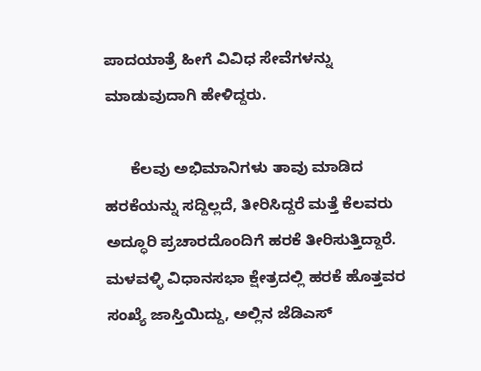ಪಾದಯಾತ್ರೆ ಹೀಗೆ ವಿವಿಧ ಸೇವೆಗಳನ್ನು ಮಾಡುವುದಾಗಿ ಹೇಳಿದ್ದರು.

      ಕೆಲವು ಅಭಿಮಾನಿಗಳು ತಾವು ಮಾಡಿದ ಹರಕೆಯನ್ನು ಸದ್ದಿಲ್ಲದೆ, ತೀರಿಸಿದ್ದರೆ ಮತ್ತೆ ಕೆಲವರು ಅದ್ಧೂರಿ ಪ್ರಚಾರದೊಂದಿಗೆ ಹರಕೆ ತೀರಿಸುತ್ತಿದ್ದಾರೆ. ಮಳವಳ್ಳಿ ವಿಧಾನಸಭಾ ಕ್ಷೇತ್ರದಲ್ಲಿ ಹರಕೆ ಹೊತ್ತವರ ಸಂಖ್ಯೆ ಜಾಸ್ತಿಯಿದ್ದು, ಅಲ್ಲಿನ ಜೆಡಿಎಸ್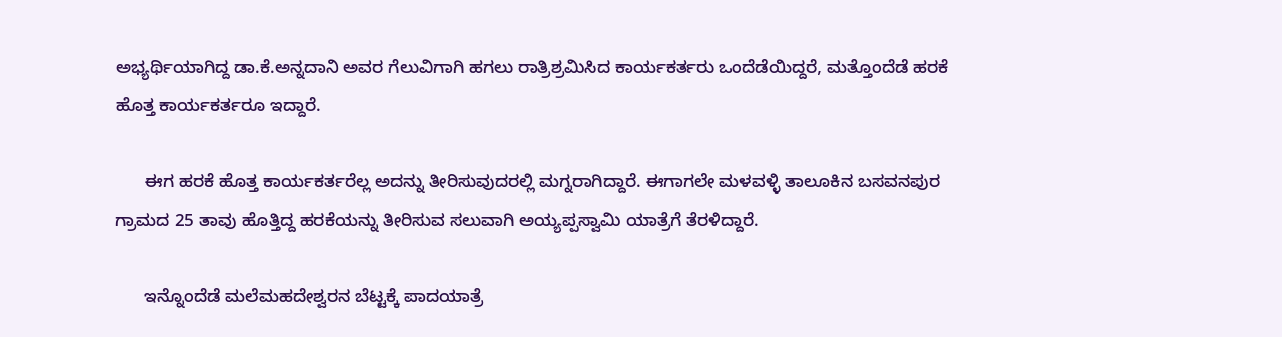ಅಭ್ಯರ್ಥಿಯಾಗಿದ್ದ ಡಾ.ಕೆ.ಅನ್ನದಾನಿ ಅವರ ಗೆಲುವಿಗಾಗಿ ಹಗಲು ರಾತ್ರಿಶ್ರಮಿಸಿದ ಕಾರ್ಯಕರ್ತರು ಒಂದೆಡೆಯಿದ್ದರೆ, ಮತ್ತೊಂದೆಡೆ ಹರಕೆ ಹೊತ್ತ ಕಾರ್ಯಕರ್ತರೂ ಇದ್ದಾರೆ.

      ಈಗ ಹರಕೆ ಹೊತ್ತ ಕಾರ್ಯಕರ್ತರೆಲ್ಲ ಅದನ್ನು ತೀರಿಸುವುದರಲ್ಲಿ ಮಗ್ನರಾಗಿದ್ದಾರೆ. ಈಗಾಗಲೇ ಮಳವಳ್ಳಿ ತಾಲೂಕಿನ ಬಸವನಪುರ ಗ್ರಾಮದ 25 ತಾವು ಹೊತ್ತಿದ್ದ ಹರಕೆಯನ್ನು ತೀರಿಸುವ ಸಲುವಾಗಿ ಅಯ್ಯಪ್ಪಸ್ವಾಮಿ ಯಾತ್ರೆಗೆ ತೆರಳಿದ್ದಾರೆ.

      ಇನ್ನೊಂದೆಡೆ ಮಲೆಮಹದೇಶ್ವರನ ಬೆಟ್ಟಕ್ಕೆ ಪಾದಯಾತ್ರೆ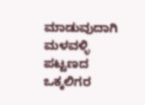ಮಾಡುವುದಾಗಿ ಮಳವಳ್ಳಿ ಪಟ್ಟಣದ ಒಕ್ಕಲಿಗರ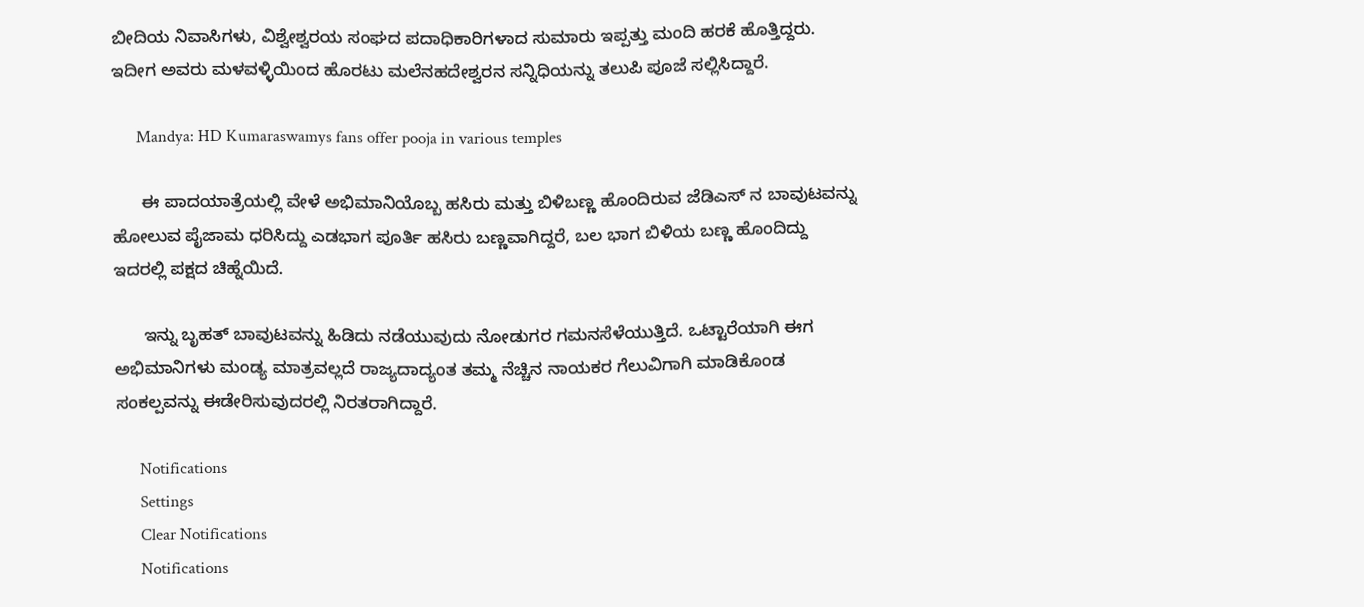ಬೀದಿಯ ನಿವಾಸಿಗಳು, ವಿಶ್ವೇಶ್ವರಯ ಸಂಘದ ಪದಾಧಿಕಾರಿಗಳಾದ ಸುಮಾರು ಇಪ್ಪತ್ತು ಮಂದಿ ಹರಕೆ ಹೊತ್ತಿದ್ದರು. ಇದೀಗ ಅವರು ಮಳವಳ್ಳಿಯಿಂದ ಹೊರಟು ಮಲೆನಹದೇಶ್ವರನ ಸನ್ನಿಧಿಯನ್ನು ತಲುಪಿ ಪೂಜೆ ಸಲ್ಲಿಸಿದ್ದಾರೆ.

      Mandya: HD Kumaraswamys fans offer pooja in various temples

      ಈ ಪಾದಯಾತ್ರೆಯಲ್ಲಿ ವೇಳೆ ಅಭಿಮಾನಿಯೊಬ್ಬ ಹಸಿರು ಮತ್ತು ಬಿಳಿಬಣ್ಣ ಹೊಂದಿರುವ ಜೆಡಿಎಸ್ ನ ಬಾವುಟವನ್ನು ಹೋಲುವ ಪೈಜಾಮ ಧರಿಸಿದ್ದು ಎಡಭಾಗ ಪೂರ್ತಿ ಹಸಿರು ಬಣ್ಣವಾಗಿದ್ದರೆ, ಬಲ ಭಾಗ ಬಿಳಿಯ ಬಣ್ಣ ಹೊಂದಿದ್ದು ಇದರಲ್ಲಿ ಪಕ್ಷದ ಚಿಹ್ನೆಯಿದೆ.

      ಇನ್ನು ಬೃಹತ್ ಬಾವುಟವನ್ನು ಹಿಡಿದು ನಡೆಯುವುದು ನೋಡುಗರ ಗಮನಸೆಳೆಯುತ್ತಿದೆ. ಒಟ್ಟಾರೆಯಾಗಿ ಈಗ ಅಭಿಮಾನಿಗಳು ಮಂಡ್ಯ ಮಾತ್ರವಲ್ಲದೆ ರಾಜ್ಯದಾದ್ಯಂತ ತಮ್ಮ ನೆಚ್ಚಿನ ನಾಯಕರ ಗೆಲುವಿಗಾಗಿ ಮಾಡಿಕೊಂಡ ಸಂಕಲ್ಪವನ್ನು ಈಡೇರಿಸುವುದರಲ್ಲಿ ನಿರತರಾಗಿದ್ದಾರೆ.

      Notifications
      Settings
      Clear Notifications
      Notifications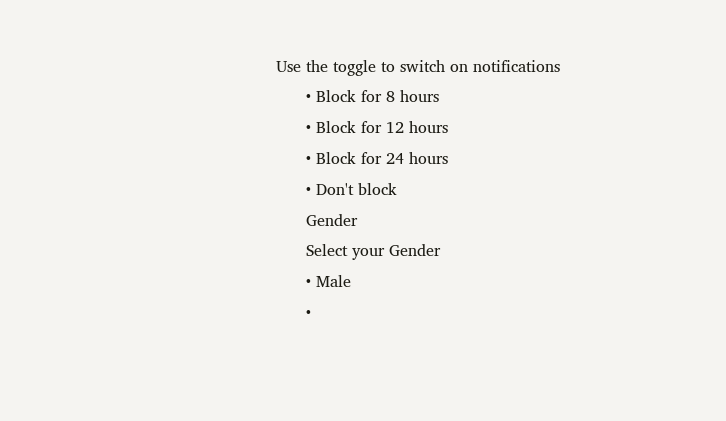Use the toggle to switch on notifications
      • Block for 8 hours
      • Block for 12 hours
      • Block for 24 hours
      • Don't block
      Gender
      Select your Gender
      • Male
      •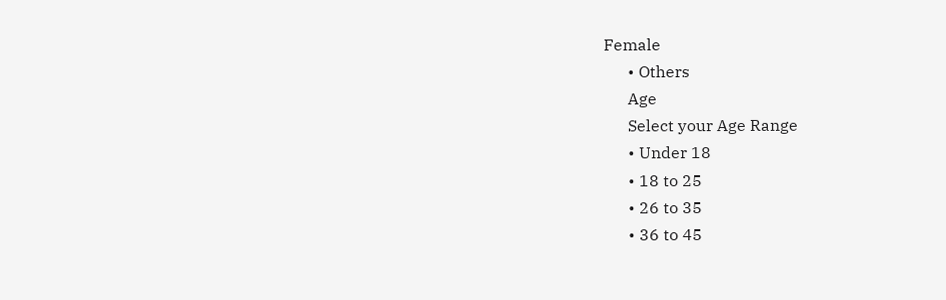Female
      • Others
      Age
      Select your Age Range
      • Under 18
      • 18 to 25
      • 26 to 35
      • 36 to 45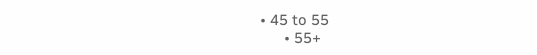• 45 to 55
      • 55+